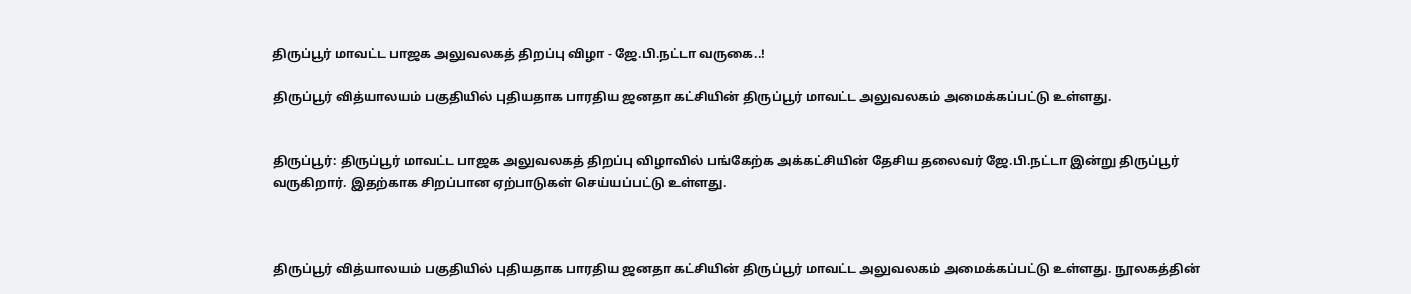திருப்பூர் மாவட்ட பாஜக அலுவலகத் திறப்பு விழா - ஜே.பி.நட்டா வருகை..!

திருப்பூர் வித்யாலயம் பகுதியில் புதியதாக பாரதிய ஜனதா கட்சியின் திருப்பூர் மாவட்ட அலுவலகம் அமைக்கப்பட்டு உள்ளது.


திருப்பூர்: திருப்பூர் மாவட்ட பாஜக அலுவலகத் திறப்பு விழாவில் பங்கேற்க அக்கட்சியின் தேசிய தலைவர் ஜே.பி.நட்டா இன்று திருப்பூர் வருகிறார். இதற்காக சிறப்பான ஏற்பாடுகள் செய்யப்பட்டு உள்ளது.



திருப்பூர் வித்யாலயம் பகுதியில் புதியதாக பாரதிய ஜனதா கட்சியின் திருப்பூர் மாவட்ட அலுவலகம் அமைக்கப்பட்டு உள்ளது. நூலகத்தின்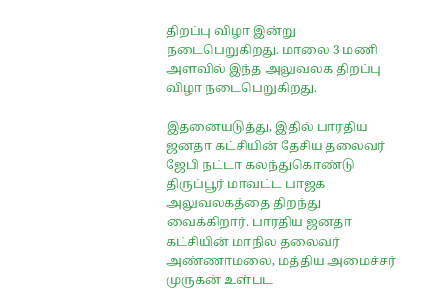திறப்பு விழா இன்று நடைபெறுகிறது. மாலை 3 மணி அளவில் இந்த அலுவலக திறப்பு விழா நடைபெறுகிறது.

இதனையடுத்து, இதில் பாரதிய ஜனதா கட்சியின் தேசிய தலைவர் ஜேபி நட்டா கலந்துகொண்டு திருப்பூர் மாவட்ட பாஜக அலுவலகத்தை திறந்து வைக்கிறார். பாரதிய ஜனதா கட்சியின் மாநில தலைவர் அண்ணாமலை, மத்திய அமைச்சர் முருகன் உள்பட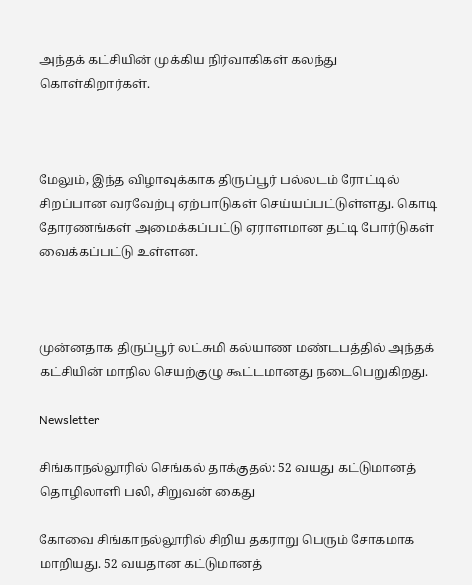அந்தக் கட்சியின் முக்கிய நிர்வாகிகள் கலந்து கொள்கிறார்கள்.



மேலும், இந்த விழாவுக்காக திருப்பூர் பல்லடம் ரோட்டில் சிறப்பான வரவேற்பு ஏற்பாடுகள் செய்யப்பட்டுள்ளது. கொடி தோரணங்கள் அமைக்கப்பட்டு ஏராளமான தட்டி போர்டுகள் வைக்கப்பட்டு உள்ளன.



முன்னதாக திருப்பூர் லட்சுமி கல்யாண மண்டபத்தில் அந்தக் கட்சியின் மாநில செயற்குழு கூட்டமானது நடைபெறுகிறது.

Newsletter

சிங்காநல்லூரில் செங்கல் தாக்குதல்: 52 வயது கட்டுமானத் தொழிலாளி பலி, சிறுவன் கைது

கோவை சிங்காநல்லூரில் சிறிய தகராறு பெரும் சோகமாக மாறியது. 52 வயதான கட்டுமானத்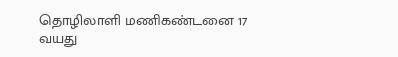தொழிலாளி மணிகண்டனை 17 வயது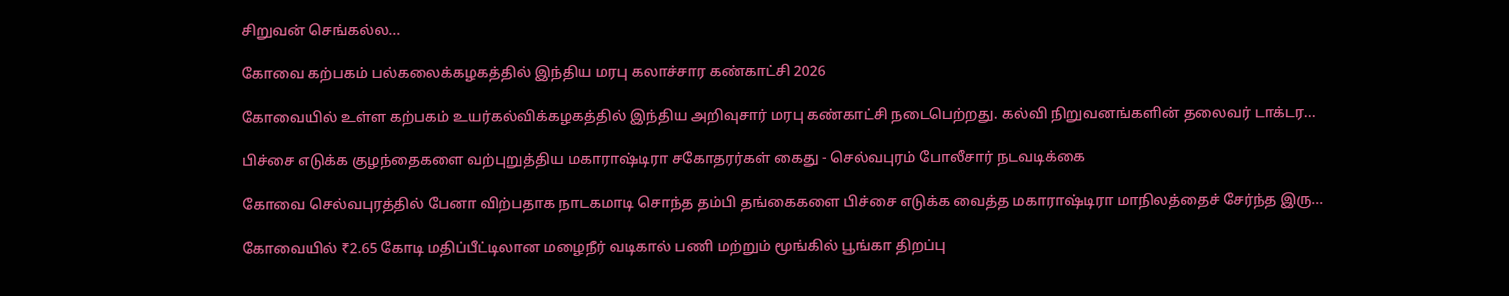சிறுவன் செங்கல்ல...

கோவை கற்பகம் பல்கலைக்கழகத்தில் இந்திய மரபு கலாச்சார கண்காட்சி 2026

கோவையில் உள்ள கற்பகம் உயர்கல்விக்கழகத்தில் இந்திய அறிவுசார் மரபு கண்காட்சி நடைபெற்றது. கல்வி நிறுவனங்களின் தலைவர் டாக்டர...

பிச்சை எடுக்க குழந்தைகளை வற்புறுத்திய மகாராஷ்டிரா சகோதரர்கள் கைது - செல்வபுரம் போலீசார் நடவடிக்கை

கோவை செல்வபுரத்தில் பேனா விற்பதாக நாடகமாடி சொந்த தம்பி தங்கைகளை பிச்சை எடுக்க வைத்த மகாராஷ்டிரா மாநிலத்தைச் சேர்ந்த இரு...

கோவையில் ₹2.65 கோடி மதிப்பீட்டிலான மழைநீர் வடிகால் பணி மற்றும் மூங்கில் பூங்கா திறப்பு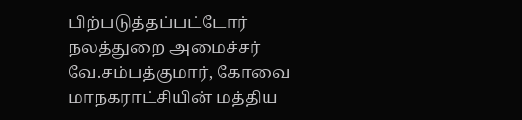பிற்படுத்தப்பட்டோர் நலத்துறை அமைச்சர் வே.சம்பத்குமார், கோவை மாநகராட்சியின் மத்திய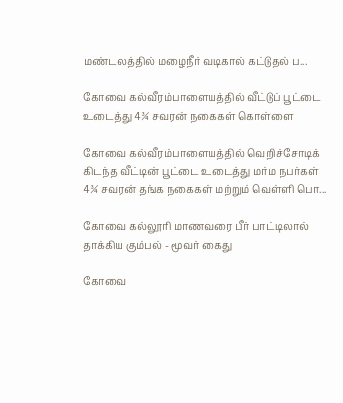மண்டலத்தில் மழைநீர் வடிகால் கட்டுதல் ப...

கோவை கல்வீரம்பாளையத்தில் வீட்டுப் பூட்டை உடைத்து 4¾ சவரன் நகைகள் கொள்ளை

கோவை கல்வீரம்பாளையத்தில் வெறிச்சோடிக் கிடந்த வீட்டின் பூட்டை உடைத்து மர்ம நபர்கள் 4¾ சவரன் தங்க நகைகள் மற்றும் வெள்ளி பொ...

கோவை கல்லூரி மாணவரை பீர் பாட்டிலால் தாக்கிய கும்பல் - மூவர் கைது

கோவை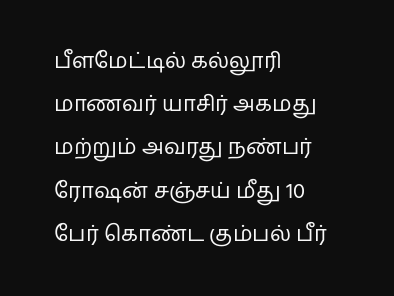பீளமேட்டில் கல்லூரி மாணவர் யாசிர் அகமது மற்றும் அவரது நண்பர் ரோஷன் சஞ்சய் மீது 10 பேர் கொண்ட கும்பல் பீர்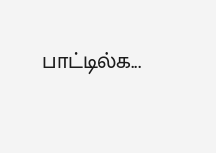பாட்டில்க...